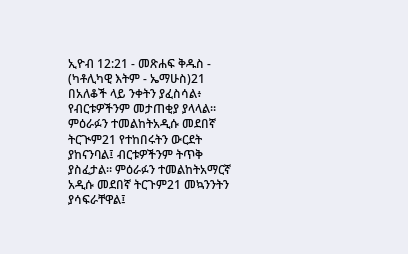ኢዮብ 12:21 - መጽሐፍ ቅዱስ - (ካቶሊካዊ እትም - ኤማሁስ)21 በአለቆች ላይ ንቀትን ያፈስሳል፥ የብርቱዎችንም መታጠቂያ ያላላል። ምዕራፉን ተመልከትአዲሱ መደበኛ ትርጒም21 የተከበሩትን ውርደት ያከናንባል፤ ብርቱዎችንም ትጥቅ ያስፈታል። ምዕራፉን ተመልከትአማርኛ አዲሱ መደበኛ ትርጉም21 መኳንንትን ያሳፍራቸዋል፤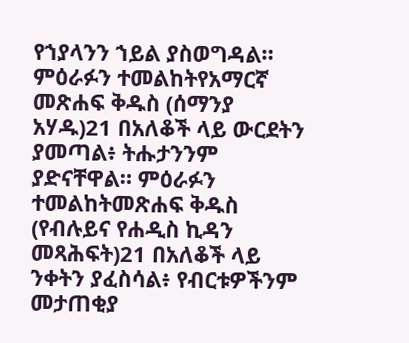የኀያላንን ኀይል ያስወግዳል። ምዕራፉን ተመልከትየአማርኛ መጽሐፍ ቅዱስ (ሰማንያ አሃዱ)21 በአለቆች ላይ ውርደትን ያመጣል፥ ትሑታንንም ያድናቸዋል። ምዕራፉን ተመልከትመጽሐፍ ቅዱስ (የብሉይና የሐዲስ ኪዳን መጻሕፍት)21 በአለቆች ላይ ንቀትን ያፈስሳል፥ የብርቱዎችንም መታጠቂያ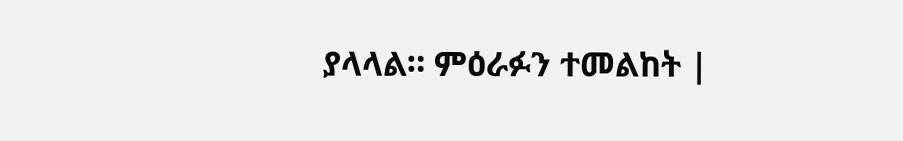ያላላል። ምዕራፉን ተመልከት |